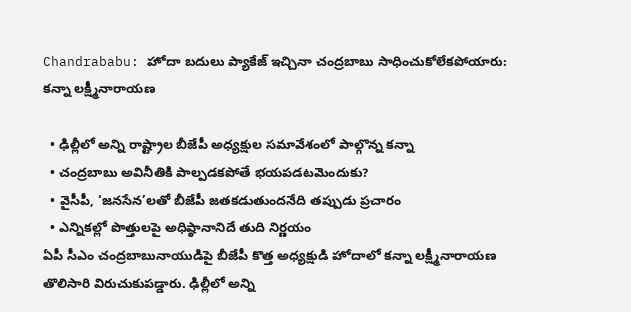Chandrababu: హోదా బదులు ప్యాకేజ్ ఇచ్చినా చంద్రబాబు సాధించుకోలేకపోయారు: కన్నా లక్ష్మీనారాయణ

  • ఢిల్లీలో అన్ని రాష్ట్రాల బీజేపీ అధ్యక్షుల సమావేశంలో పాల్గొన్న కన్నా
  • చంద్రబాబు అవినీతికి పాల్పడకపోతే భయపడటమెందుకు?
  • వైసీపీ, ‘జనసేన’లతో బీజేపీ జతకడుతుందనేది తప్పుడు ప్రచారం
  • ఎన్నికల్లో పొత్తులపై అధిష్ఠానానిదే తుది నిర్ణయం
ఏపీ సీఎం చంద్రబాబునాయుడిపై బీజేపీ కొత్త అధ్యక్షుడి హోదాలో కన్నా లక్ష్మీనారాయణ తొలిసారి విరుచుకుపడ్డారు. ఢిల్లీలో అన్ని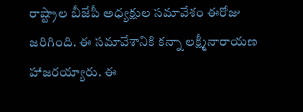రాష్ట్రాల బీజేపీ అధ్యక్షుల సమావేశం ఈరోజు జరిగింది. ఈ సమావేశానికి కన్నా లక్ష్మీనారాయణ హాజరయ్యారు. ఈ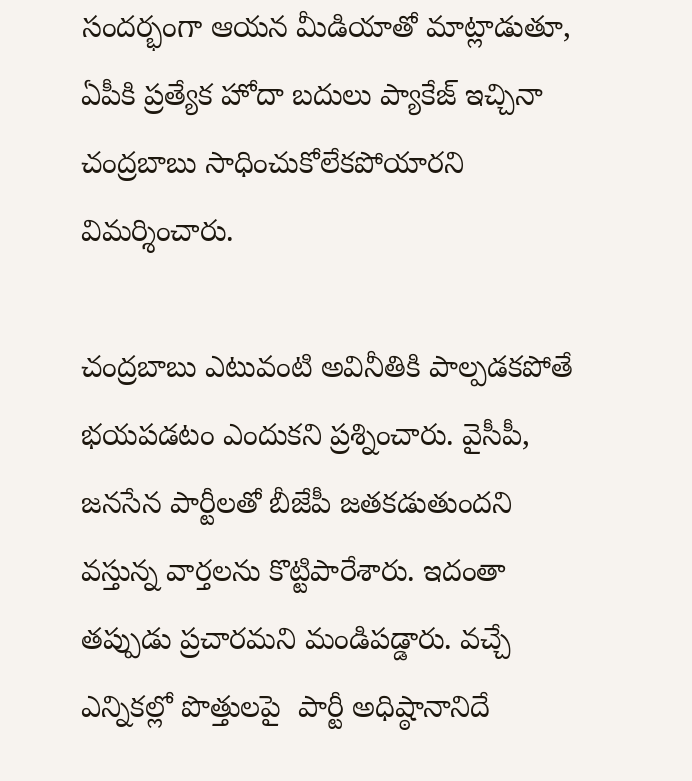సందర్భంగా ఆయన మీడియాతో మాట్లాడుతూ, ఏపీకి ప్రత్యేక హోదా బదులు ప్యాకేజ్ ఇచ్చినా చంద్రబాబు సాధించుకోలేకపోయారని విమర్శించారు.

చంద్రబాబు ఎటువంటి అవినీతికి పాల్పడకపోతే భయపడటం ఎందుకని ప్రశ్నించారు. వైసీపీ, జనసేన పార్టీలతో బీజేపీ జతకడుతుందని వస్తున్న వార్తలను కొట్టిపారేశారు. ఇదంతా తప్పుడు ప్రచారమని మండిపడ్డారు. వచ్చే ఎన్నికల్లో పొత్తులపై  పార్టీ అధిష్ఠానానిదే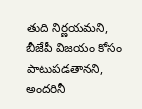తుది నిర్ణయమని, బీజేపీ విజయం కోసం పాటుపడతానని, అందరినీ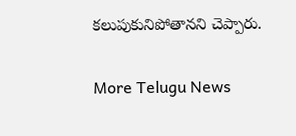కలుపుకునిపోతానని చెప్పారు.

More Telugu News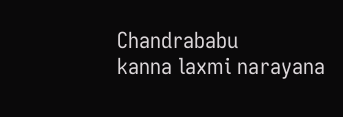Chandrababu
kanna laxmi narayana